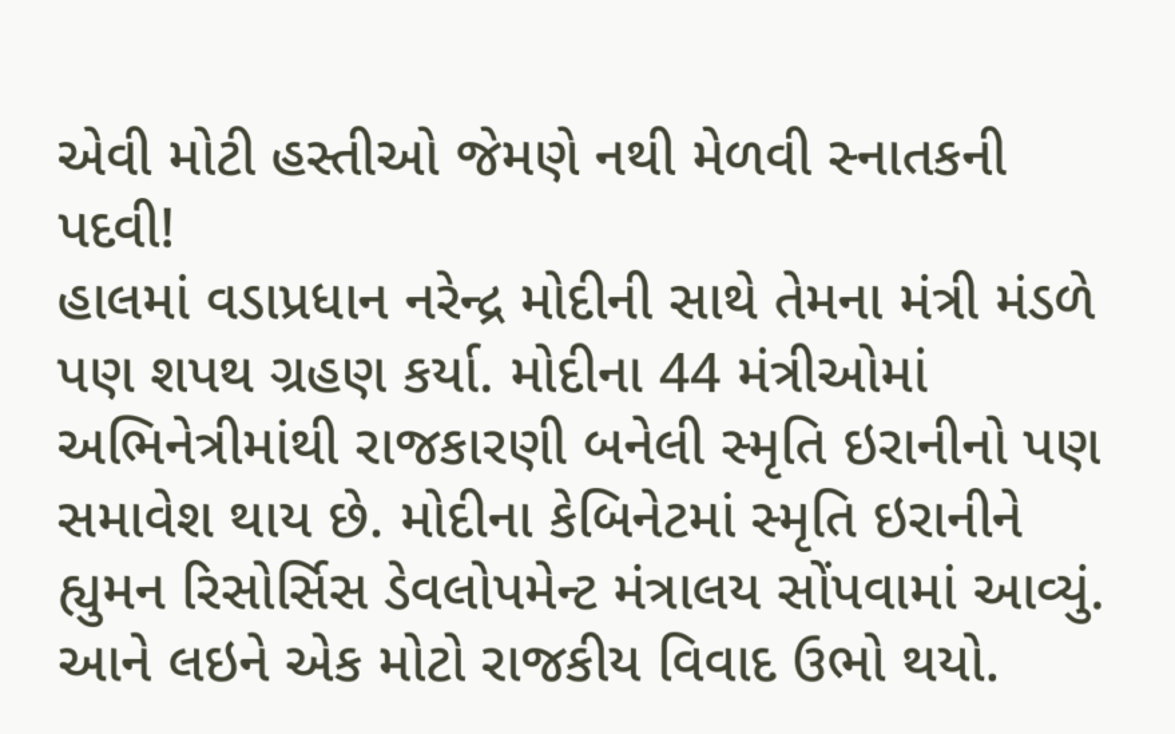એવી મોટી હસ્તીઓ જેમણે નથી મેળવી સ્નાતકની પદવી!
હાલમાં વડાપ્રધાન નરેન્દ્ર મોદીની સાથે તેમના મંત્રી મંડળે પણ શપથ ગ્રહણ કર્યા. મોદીના 44 મંત્રીઓમાં અભિનેત્રીમાંથી રાજકારણી બનેલી સ્મૃતિ ઇરાનીનો પણ સમાવેશ થાય છે. મોદીના કેબિનેટમાં સ્મૃતિ ઇરાનીને હ્યુમન રિસોર્સિસ ડેવલોપમેન્ટ મંત્રાલય સોંપવામાં આવ્યું. આને લઇને એક મોટો રાજકીય વિવાદ ઉભો થયો.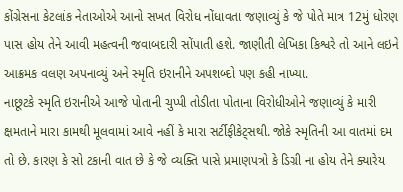કોંગ્રેસના કેટલાંક નેતાઓએ આનો સખત વિરોધ નોંધાવતા જણાવ્યું કે જે પોતે માત્ર 12મું ધોરણ પાસ હોય તેને આવી મહત્વની જવાબદારી સોંપાતી હશે. જાણીતી લેખિકા કિશ્વરે તો આને લઇને આક્રમક વલણ અપનાવ્યું અને સ્મૃતિ ઇરાનીને અપશબ્દો પણ કહી નાખ્યા.
નાછૂટકે સ્મૃતિ ઇરાનીએ આજે પોતાની ચુપ્પી તોડીતા પોતાના વિરોધીઓને જણાવ્યું કે મારી ક્ષમતાને મારા કામથી મૂલવામાં આવે નહીં કે મારા સર્ટીફીકેટ્સથી. જોકે સ્મૃતિની આ વાતમાં દમ તો છે. કારણ કે સો ટકાની વાત છે કે જે વ્યક્તિ પાસે પ્રમાણપત્રો કે ડિગ્રી ના હોય તેને ક્યારેય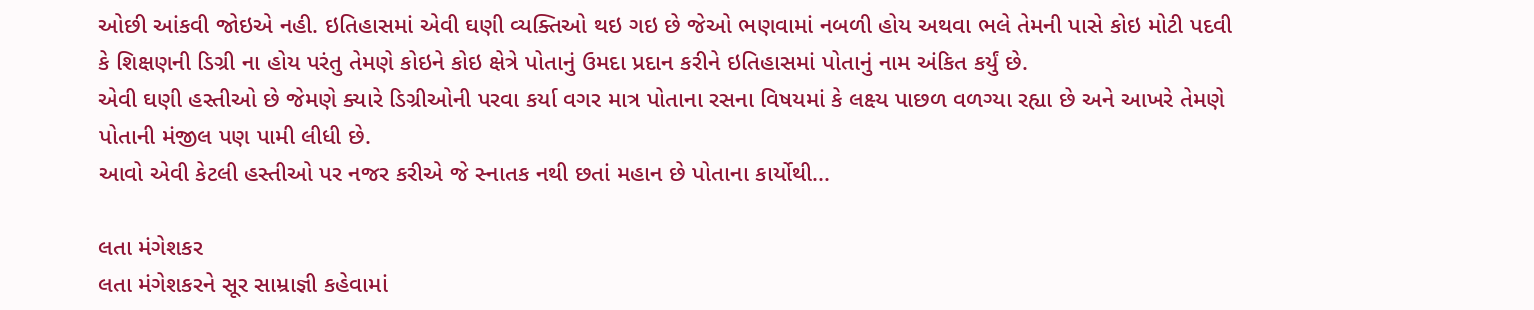ઓછી આંકવી જોઇએ નહી. ઇતિહાસમાં એવી ઘણી વ્યક્તિઓ થઇ ગઇ છે જેઓ ભણવામાં નબળી હોય અથવા ભલે તેમની પાસે કોઇ મોટી પદવી કે શિક્ષણની ડિગ્રી ના હોય પરંતુ તેમણે કોઇને કોઇ ક્ષેત્રે પોતાનું ઉમદા પ્રદાન કરીને ઇતિહાસમાં પોતાનું નામ અંકિત કર્યું છે.
એવી ઘણી હસ્તીઓ છે જેમણે ક્યારે ડિગ્રીઓની પરવા કર્યા વગર માત્ર પોતાના રસના વિષયમાં કે લક્ષ્ય પાછળ વળગ્યા રહ્યા છે અને આખરે તેમણે પોતાની મંજીલ પણ પામી લીધી છે.
આવો એવી કેટલી હસ્તીઓ પર નજર કરીએ જે સ્નાતક નથી છતાં મહાન છે પોતાના કાર્યોથી...

લતા મંગેશકર
લતા મંગેશકરને સૂર સામ્રાજ્ઞી કહેવામાં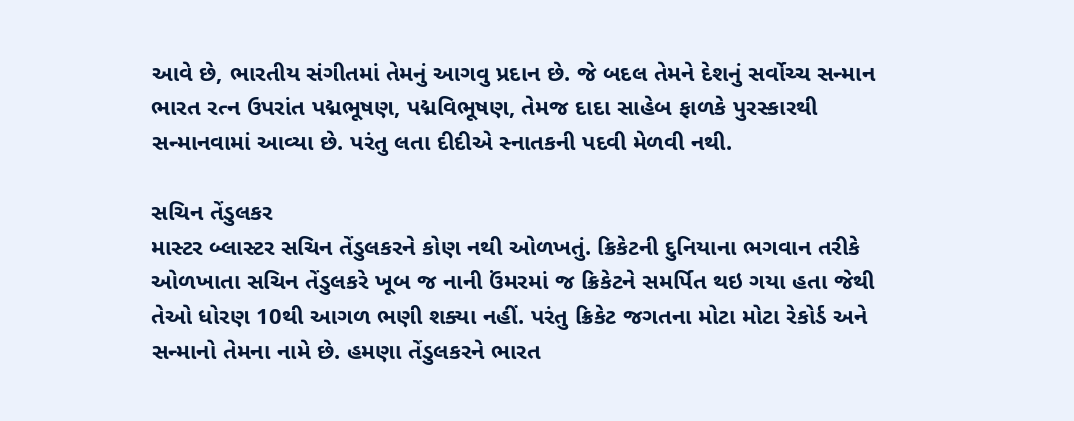આવે છે, ભારતીય સંગીતમાં તેમનું આગવુ પ્રદાન છે. જે બદલ તેમને દેશનું સર્વોચ્ચ સન્માન ભારત રત્ન ઉપરાંત પદ્મભૂષણ, પદ્મવિભૂષણ, તેમજ દાદા સાહેબ ફાળકે પુરસ્કારથી સન્માનવામાં આવ્યા છે. પરંતુ લતા દીદીએ સ્નાતકની પદવી મેળવી નથી.

સચિન તેંડુલકર
માસ્ટર બ્લાસ્ટર સચિન તેંડુલકરને કોણ નથી ઓળખતું. ક્રિકેટની દુનિયાના ભગવાન તરીકે ઓળખાતા સચિન તેંડુલકરે ખૂબ જ નાની ઉંમરમાં જ ક્રિકેટને સમર્પિત થઇ ગયા હતા જેથી તેઓ ધોરણ 10થી આગળ ભણી શક્યા નહીં. પરંતુ ક્રિકેટ જગતના મોટા મોટા રેકોર્ડ અને સન્માનો તેમના નામે છે. હમણા તેંડુલકરને ભારત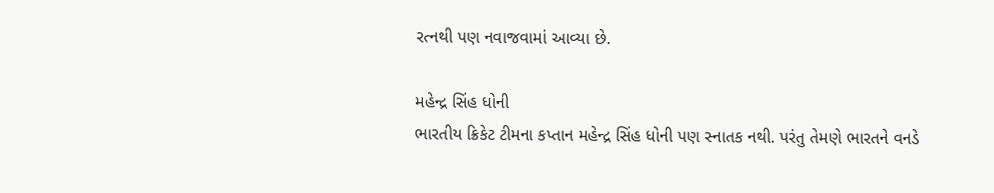રત્નથી પણ નવાજવામાં આવ્યા છે.

મહેન્દ્ર સિંહ ધોની
ભારતીય ક્રિકેટ ટીમના કપ્તાન મહેન્દ્ર સિંહ ધોની પણ સ્નાતક નથી. પરંતુ તેમણે ભારતને વનડે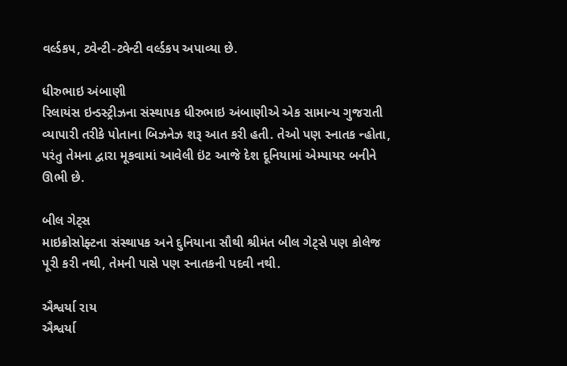વર્લ્ડકપ, ટ્વેન્ટી-ટ્વેન્ટી વર્લ્ડકપ અપાવ્યા છે.

ધીરુભાઇ અંબાણી
રિલાયંસ ઇન્ડસ્ટ્રીઝના સંસ્થાપક ધીરુભાઇ અંબાણીએ એક સામાન્ય ગુજરાતી વ્યાપારી તરીકે પોતાના બિઝનેઝ શરૂ આત કરી હતી. તેઓ પણ સ્નાતક ન્હોતા, પરંતુ તેમના દ્વારા મૂકવામાં આવેલી ઇંટ આજે દેશ દૂનિયામાં એમ્પાયર બનીને ઊભી છે.

બીલ ગેટ્સ
માઇક્રોસોફ્ટના સંસ્થાપક અને દુનિયાના સૌથી શ્રીમંત બીલ ગેટ્સે પણ કોલેજ પૂરી કરી નથી, તેમની પાસે પણ સ્નાતકની પદવી નથી.

ઐશ્વર્યા રાય
ઐશ્વર્યા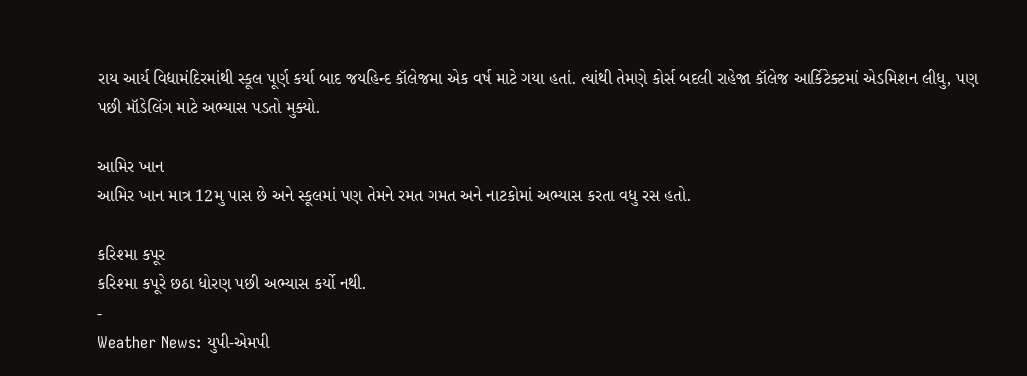રાય આર્ય વિદ્યામંદિરમાંથી સ્કૂલ પૂર્ણ કર્યા બાદ જયહિન્દ કૉલેજમા એક વર્ષ માટે ગયા હતાં. ત્યાંથી તેમણે કોર્સ બદલી રાહેજા કૉલેજ આર્કિટેક્ટમાં એડમિશન લીધુ, પણ પછી મૉડેલિંગ માટે અભ્યાસ પડતો મુક્યો.

આમિર ખાન
આમિર ખાન માત્ર 12મુ પાસ છે અને સ્કૂલમાં પણ તેમને રમત ગમત અને નાટકોમાં અભ્યાસ કરતા વધુ રસ હતો.

કરિશ્મા કપૂર
કરિશ્મા કપૂરે છઠા ધોરણ પછી અભ્યાસ કર્યો નથી.
-
Weather News: યુપી-એમપી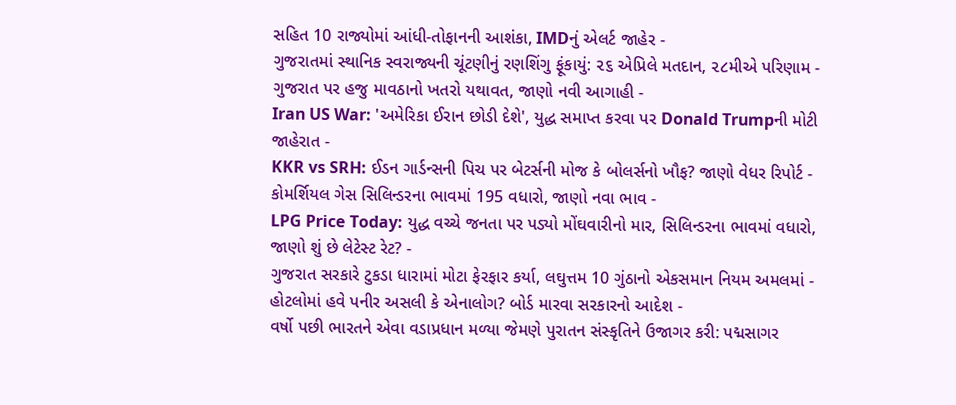સહિત 10 રાજ્યોમાં આંધી-તોફાનની આશંકા, IMDનું એલર્ટ જાહેર -
ગુજરાતમાં સ્થાનિક સ્વરાજ્યની ચૂંટણીનું રણશિંગુ ફૂંકાયું: ૨૬ એપ્રિલે મતદાન, ૨૮મીએ પરિણામ -
ગુજરાત પર હજુ માવઠાનો ખતરો યથાવત, જાણો નવી આગાહી -
Iran US War: 'અમેરિકા ઈરાન છોડી દેશે', યુદ્ધ સમાપ્ત કરવા પર Donald Trumpની મોટી જાહેરાત -
KKR vs SRH: ઈડન ગાર્ડન્સની પિચ પર બેટર્સની મોજ કે બોલર્સનો ખૌફ? જાણો વેધર રિપોર્ટ -
કોમર્શિયલ ગેસ સિલિન્ડરના ભાવમાં 195 વધારો, જાણો નવા ભાવ -
LPG Price Today: યુદ્ધ વચ્ચે જનતા પર પડ્યો મોંઘવારીનો માર, સિલિન્ડરના ભાવમાં વધારો, જાણો શું છે લેટેસ્ટ રેટ? -
ગુજરાત સરકારે ટુકડા ધારામાં મોટા ફેરફાર કર્યા, લઘુત્તમ 10 ગુંઠાનો એકસમાન નિયમ અમલમાં -
હોટલોમાં હવે પનીર અસલી કે એનાલોગ? બોર્ડ મારવા સરકારનો આદેશ -
વર્ષો પછી ભારતને એવા વડાપ્રધાન મળ્યા જેમણે પુરાતન સંસ્કૃતિને ઉજાગર કરી: પદ્મસાગર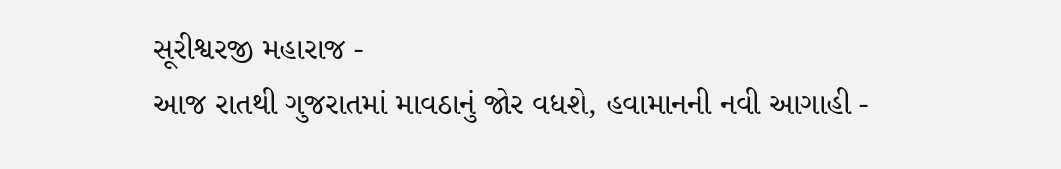સૂરીશ્વરજી મહારાજ -
આજ રાતથી ગુજરાતમાં માવઠાનું જોર વધશે, હવામાનની નવી આગાહી -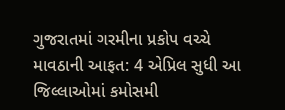ગુજરાતમાં ગરમીના પ્રકોપ વચ્ચે માવઠાની આફત: 4 એપ્રિલ સુધી આ જિલ્લાઓમાં કમોસમી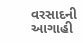વરસાદની આગાહી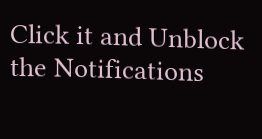Click it and Unblock the Notifications